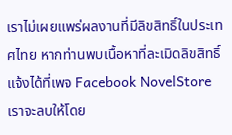เราไม่เผยแพร่ผลงานที่มีลิขสิทธิ์ในประเทศไทย หากท่านพบเนื้อหาที่ละเมิดลิขสิทธิ์ แจ้งได้ที่เพจ Facebook NovelStore เราจะลบให้โดย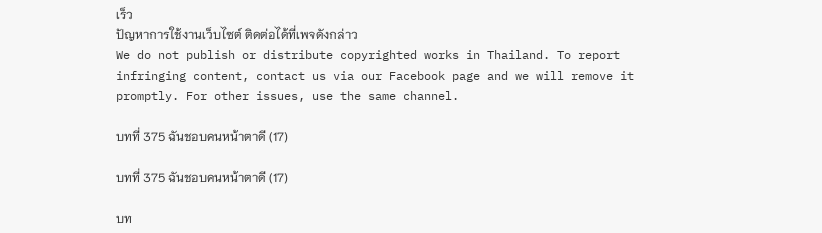เร็ว
ปัญหาการใช้งานเว็บไซต์ ติดต่อได้ที่เพจดังกล่าว
We do not publish or distribute copyrighted works in Thailand. To report infringing content, contact us via our Facebook page and we will remove it promptly. For other issues, use the same channel.

บทที่ 375 ฉันชอบคนหน้าตาดี (17)

บทที่ 375 ฉันชอบคนหน้าตาดี (17)

บท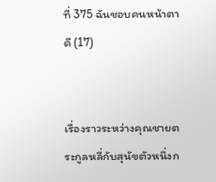ที่ 375 ฉันชอบคนหน้าตาดี (17)


เรื่องราวระหว่างคุณชายตระกูลหลี่กับสุนัขตัวหนึ่งก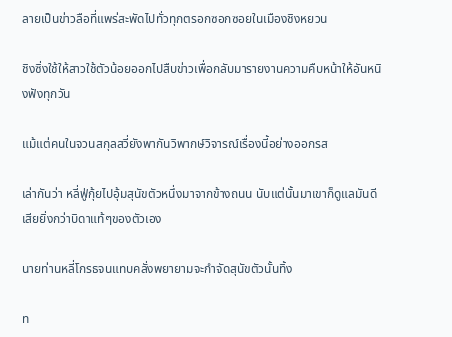ลายเป็นข่าวลือที่แพร่สะพัดไปทั่วทุกตรอกซอกซอยในเมืองชิงหยวน

ชิงซิ่งใช้ให้สาวใช้ตัวน้อยออกไปสืบข่าวเพื่อกลับมารายงานความคืบหน้าให้อันหนิงฟังทุกวัน

แม้แต่คนในจวนสกุลสวี่ยังพากันวิพากษ์วิจารณ์เรื่องนี้อย่างออกรส

เล่ากันว่า หลี่ฟู่กุ้ยไปอุ้มสุนัขตัวหนึ่งมาจากข้างถนน นับแต่นั้นมาเขาก็ดูแลมันดีเสียยิ่งกว่าบิดาแท้ๆของตัวเอง

นายท่านหลี่โกรธจนแทบคลั่งพยายามจะกำจัดสุนัขตัวนั้นทิ้ง

ท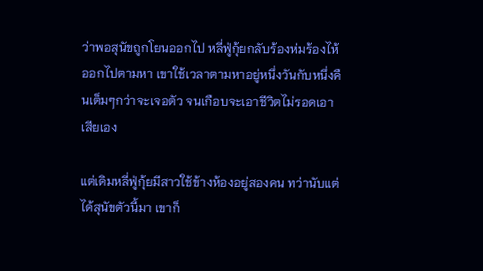ว่าพอสุนัขถูกโยนออกไป หลี่ฟู่กุ้ยกลับร้องห่มร้องไห้ออกไปตามหา เขาใช้เวลาตามหาอยู่หนึ่งวันกับหนึ่งคืนเต็มๆกว่าจะเจอตัว จนเกือบจะเอาชีวิตไม่รอดเอาเสียเอง

แต่เดิมหลี่ฟู่กุ้ยมีสาวใช้ข้างห้องอยู่สองคน ทว่านับแต่ได้สุนัขตัวนี้มา เขาก็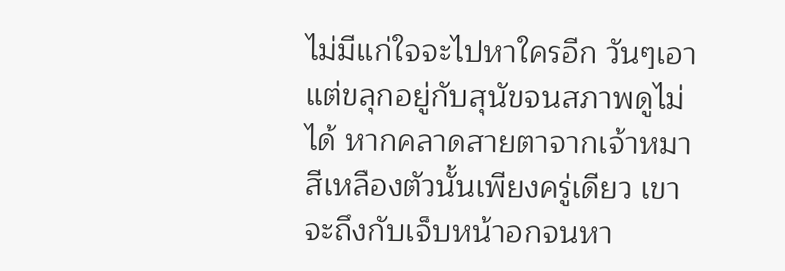ไม่มีแก่ใจจะไปหาใครอีก วันๆเอาแต่ขลุกอยู่กับสุนัขจนสภาพดูไม่ได้ หากคลาดสายตาจากเจ้าหมาสีเหลืองตัวนั้นเพียงครู่เดียว เขาจะถึงกับเจ็บหน้าอกจนหา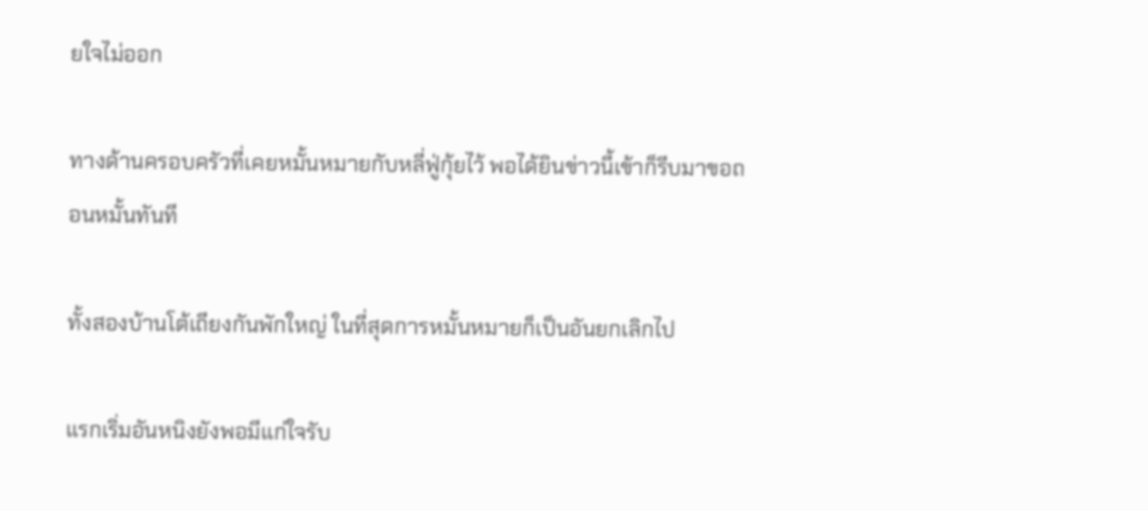ยใจไม่ออก

ทางด้านครอบครัวที่เคยหมั้นหมายกับหลี่ฟู่กุ้ยไว้ พอได้ยินข่าวนี้เข้าก็รีบมาขอถอนหมั้นทันที

ทั้งสองบ้านโต้เถียงกันพักใหญ่ ในที่สุดการหมั้นหมายก็เป็นอันยกเลิกไป

แรกเริ่มอันหนิงยังพอมีแก่ใจรับ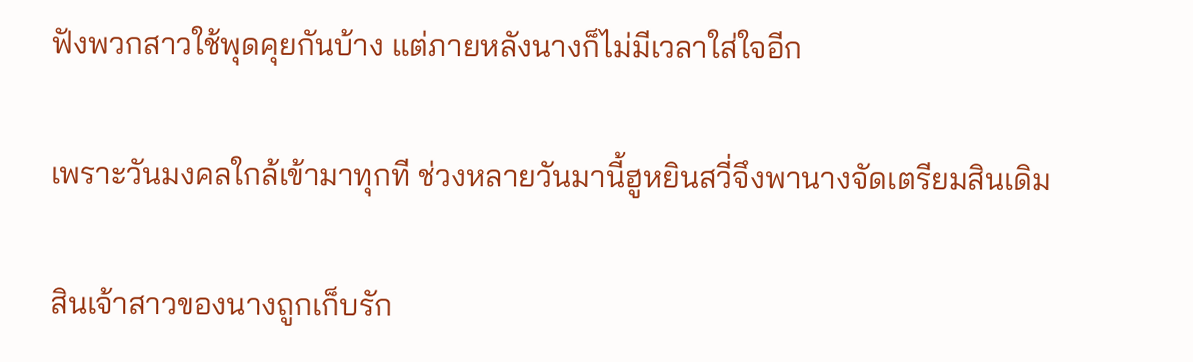ฟังพวกสาวใช้พุดคุยกันบ้าง แต่ภายหลังนางก็ไม่มีเวลาใส่ใจอีก

เพราะวันมงคลใกล้เข้ามาทุกที ช่วงหลายวันมานี้ฮูหยินสวี่จึงพานางจัดเตรียมสินเดิม

สินเจ้าสาวของนางถูกเก็บรัก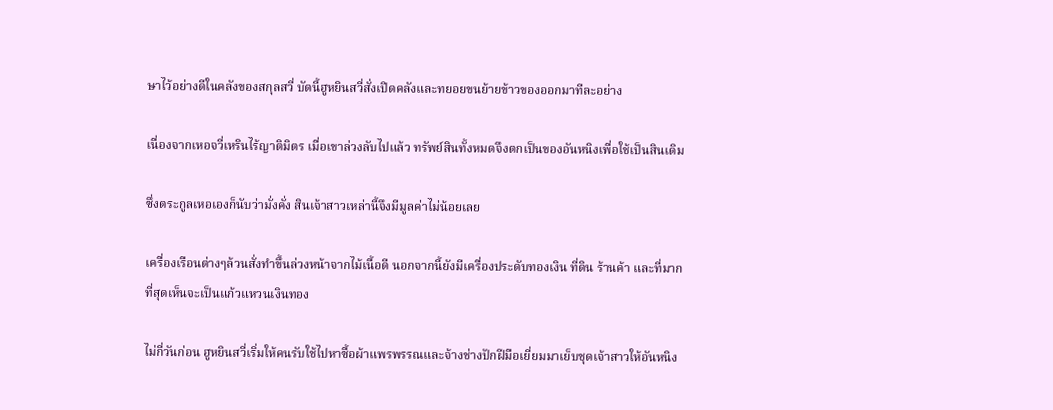ษาไว้อย่างดีในคลังของสกุลสวี่ บัดนี้ฮูหยินสวี่สั่งเปิดคลังและทยอยขนย้ายข้าวของออกมาทีละอย่าง

เนื่องจากเหอจวี่เหรินไร้ญาติมิตร เมื่อเขาล่วงลับไปแล้ว ทรัพย์สินทั้งหมดจึงตกเป็นของอันหนิงเพื่อใช้เป็นสินเดิม

ซึ่งตระกูลเหอเองก็นับว่ามั่งคั่ง สินเจ้าสาวเหล่านี้จึงมีมูลค่าไม่น้อยเลย

เครื่องเรือนต่างๆล้วนสั่งทำขึ้นล่วงหน้าจากไม้เนื้อดี นอกจากนี้ยังมีเครื่องประดับทองเงิน ที่ดิน ร้านค้า และที่มากที่สุดเห็นจะเป็นแก้วแหวนเงินทอง

ไม่กี่วันก่อน ฮูหยินสวี่เริ่มให้คนรับใช้ไปหาซื้อผ้าแพรพรรณและจ้างช่างปักฝีมือเยี่ยมมาเย็บชุดเจ้าสาวให้อันหนิง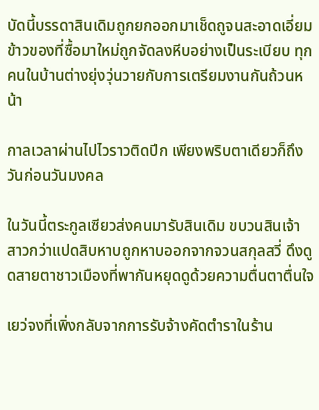บัดนี้บรรดาสินเดิมถูกยกออกมาเช็ดถูจนสะอาดเอี่ยม ข้าวของที่ซื้อมาใหม่ถูกจัดลงหีบอย่างเป็นระเบียบ ทุกคนในบ้านต่างยุ่งวุ่นวายกับการเตรียมงานกันถ้วนหน้า

กาลเวลาผ่านไปไวราวติดปีก เพียงพริบตาเดียวก็ถึงวันก่อนวันมงคล

ในวันนี้ตระกูลเซียวส่งคนมารับสินเดิม ขบวนสินเจ้าสาวกว่าแปดสิบหาบถูกหาบออกจากจวนสกุลสวี่ ดึงดูดสายตาชาวเมืองที่พากันหยุดดูด้วยความตื่นตาตื่นใจ

เยว่จงที่เพิ่งกลับจากการรับจ้างคัดตำราในร้าน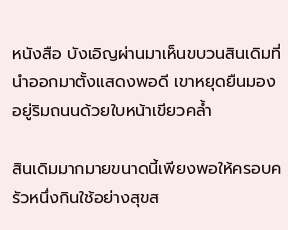หนังสือ บังเอิญผ่านมาเห็นขบวนสินเดิมที่นำออกมาตั้งแสดงพอดี เขาหยุดยืนมองอยู่ริมถนนด้วยใบหน้าเขียวคล้ำ

สินเดิมมากมายขนาดนี้เพียงพอให้ครอบครัวหนึ่งกินใช้อย่างสุขส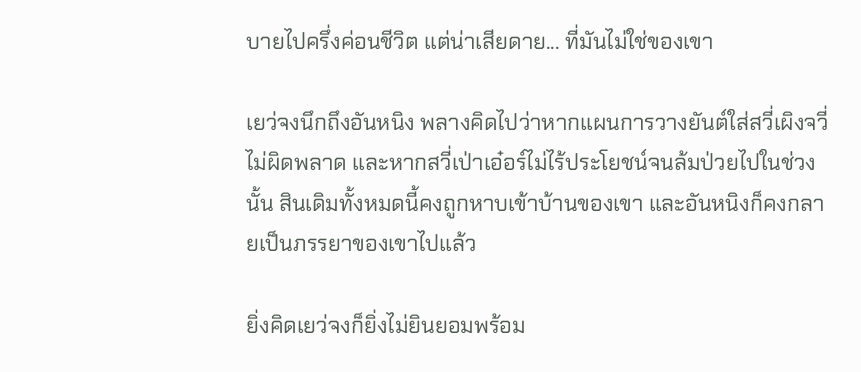บายไปครึ่งค่อนชีวิต แต่น่าเสียดาย... ที่มันไม่ใช่ของเขา

เยว่จงนึกถึงอันหนิง พลางคิดไปว่าหากแผนการวางยันต์ใส่สวี่เผิงจวี่ไม่ผิดพลาด และหากสวี่เป่าเอ๋อร์ไม่ไร้ประโยชน์จนล้มป่วยไปในช่วงนั้น สินเดิมทั้งหมดนี้คงถูกหาบเข้าบ้านของเขา และอันหนิงก็คงกลายเป็นภรรยาของเขาไปแล้ว

ยิ่งคิดเยว่จงก็ยิ่งไม่ยินยอมพร้อม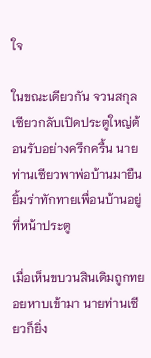ใจ

ในขณะเดียวกัน จวนสกุลเซียวกลับเปิดประตูใหญ่ต้อนรับอย่างครึกครื้น นายท่านเซียวพาพ่อบ้านมายืนยิ้มร่าทักทายเพื่อนบ้านอยู่ที่หน้าประตู

เมื่อเห็นขบวนสินเดิมถูกทยอยหาบเข้ามา นายท่านเซียวก็ยิ่ง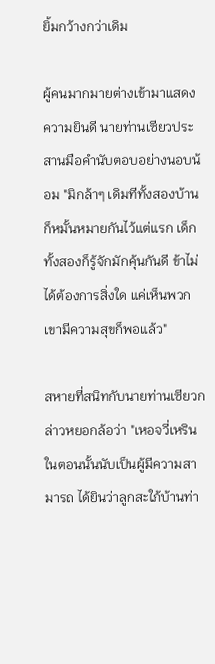ยิ้มกว้างกว่าเดิม

ผู้คนมากมายต่างเข้ามาแสดงความยินดี นายท่านเซียวประสานมือคำนับตอบอย่างนอบน้อม "มิกล้าๆ เดิมทีทั้งสองบ้านก็หมั้นหมายกันไว้แต่แรก เด็กทั้งสองก็รู้จักมักคุ้นกันดี ข้าไม่ได้ต้องการสิ่งใด แค่เห็นพวกเขามีความสุขก็พอแล้ว"

สหายที่สนิทกับนายท่านเซียวกล่าวหยอกล้อว่า "เหอจวี่เหรินในตอนนั้นนับเป็นผู้มีความสามารถ ได้ยินว่าลูกสะใภ้บ้านท่า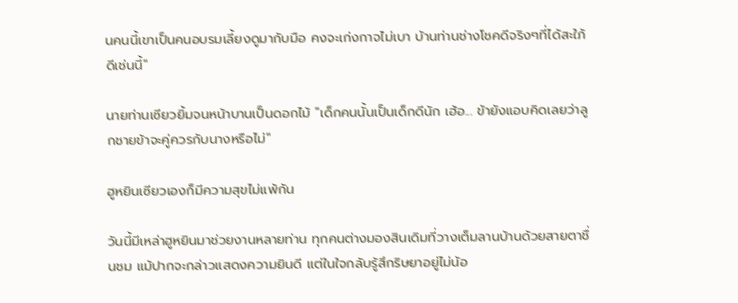นคนนี้เขาเป็นคนอบรมเลี้ยงดูมากับมือ คงจะเก่งกาจไม่เบา บ้านท่านช่างโชคดีจริงๆที่ได้สะใภ้ดีเช่นนี้"

นายท่านเซียวยิ้มจนหน้าบานเป็นดอกไม้ "เด็กคนนั้นเป็นเด็กดีนัก เฮ้อ... ข้ายังแอบคิดเลยว่าลูกชายข้าจะคู่ควรกับนางหรือไม่"

ฮูหยินเซียวเองก็มีความสุขไม่แพ้กัน

วันนี้มีเหล่าฮูหยินมาช่วยงานหลายท่าน ทุกคนต่างมองสินเดิมที่วางเต็มลานบ้านด้วยสายตาชื่นชม แม้ปากจะกล่าวแสดงความยินดี แต่ในใจกลับรู้สึกริษยาอยู่ไม่น้อ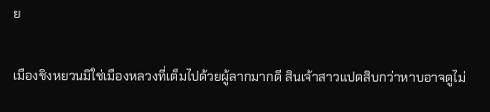ย

เมืองชิงหยวนมิใช่เมืองหลวงที่เต็มไปด้วยผู้ลากมากดี สินเจ้าสาวแปดสิบกว่าหาบอาจดูไม่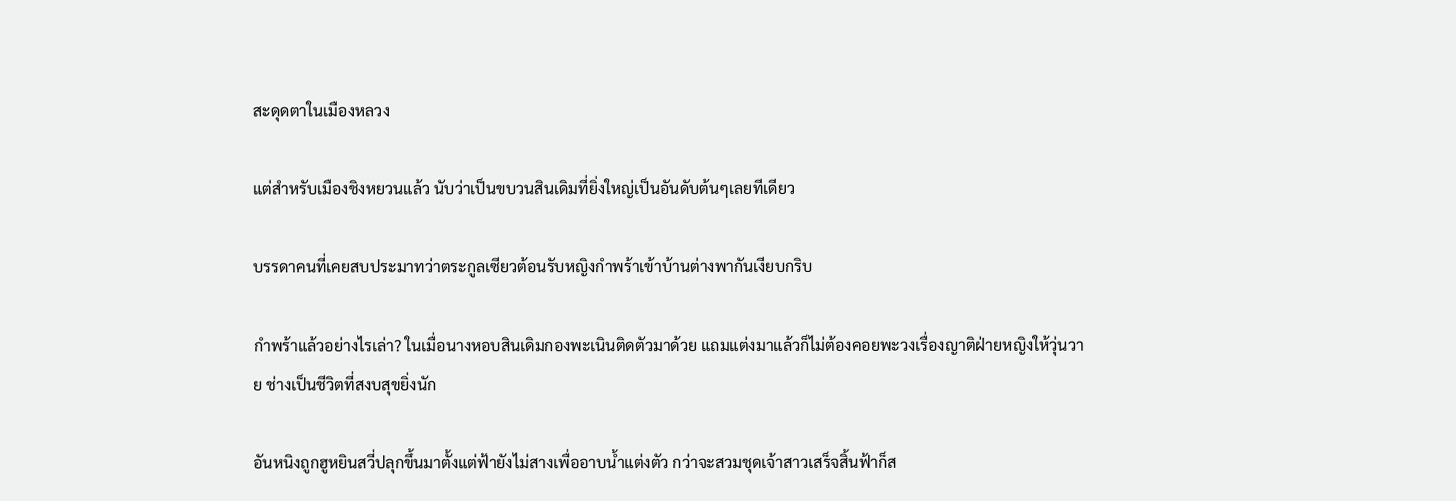สะดุดตาในเมืองหลวง

แต่สำหรับเมืองชิงหยวนแล้ว นับว่าเป็นขบวนสินเดิมที่ยิ่งใหญ่เป็นอันดับต้นๆเลยทีเดียว

บรรดาคนที่เคยสบประมาทว่าตระกูลเซียวต้อนรับหญิงกำพร้าเข้าบ้านต่างพากันเงียบกริบ

กำพร้าแล้วอย่างไรเล่า? ในเมื่อนางหอบสินเดิมกองพะเนินติดตัวมาด้วย แถมแต่งมาแล้วก็ไม่ต้องคอยพะวงเรื่องญาติฝ่ายหญิงให้วุ่นวาย ช่างเป็นชีวิตที่สงบสุขยิ่งนัก

อันหนิงถูกฮูหยินสวี่ปลุกขึ้นมาตั้งแต่ฟ้ายังไม่สางเพื่ออาบน้ำแต่งตัว กว่าจะสวมชุดเจ้าสาวเสร็จสิ้นฟ้าก็ส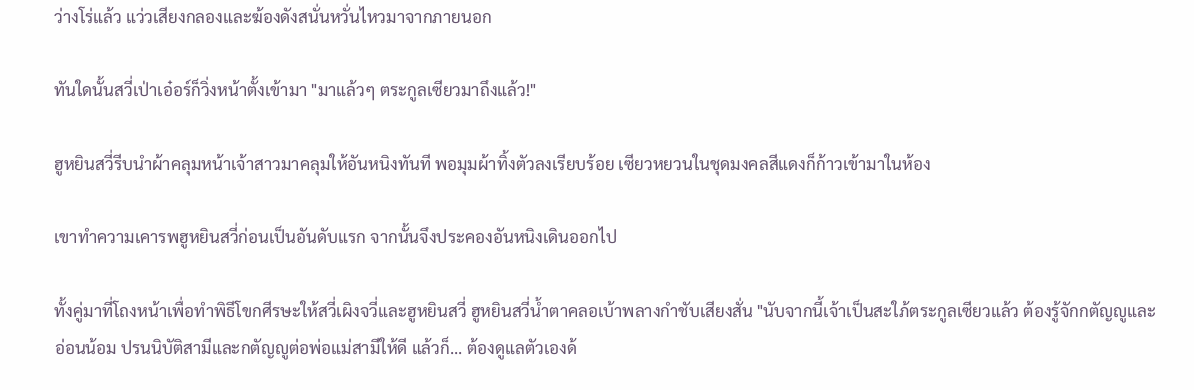ว่างโร่แล้ว แว่วเสียงกลองและฆ้องดังสนั่นหวั่นไหวมาจากภายนอก

ทันใดนั้นสวี่เป่าเอ๋อร์ก็วิ่งหน้าตั้งเข้ามา "มาแล้วๆ ตระกูลเซียวมาถึงแล้ว!"

ฮูหยินสวี่รีบนำผ้าคลุมหน้าเจ้าสาวมาคลุมให้อันหนิงทันที พอมุมผ้าทิ้งตัวลงเรียบร้อย เซียวหยวนในชุดมงคลสีแดงก็ก้าวเข้ามาในห้อง

เขาทำความเคารพฮูหยินสวี่ก่อนเป็นอันดับแรก จากนั้นจึงประคองอันหนิงเดินออกไป

ทั้งคู่มาที่โถงหน้าเพื่อทำพิธีโขกศีรษะให้สวี่เผิงจวี่และฮูหยินสวี่ ฮูหยินสวี่น้ำตาคลอเบ้าพลางกำชับเสียงสั่น "นับจากนี้เจ้าเป็นสะใภ้ตระกูลเซียวแล้ว ต้องรู้จักกตัญญูและอ่อนน้อม ปรนนิบัติสามีและกตัญญูต่อพ่อแม่สามีให้ดี แล้วก็... ต้องดูแลตัวเองด้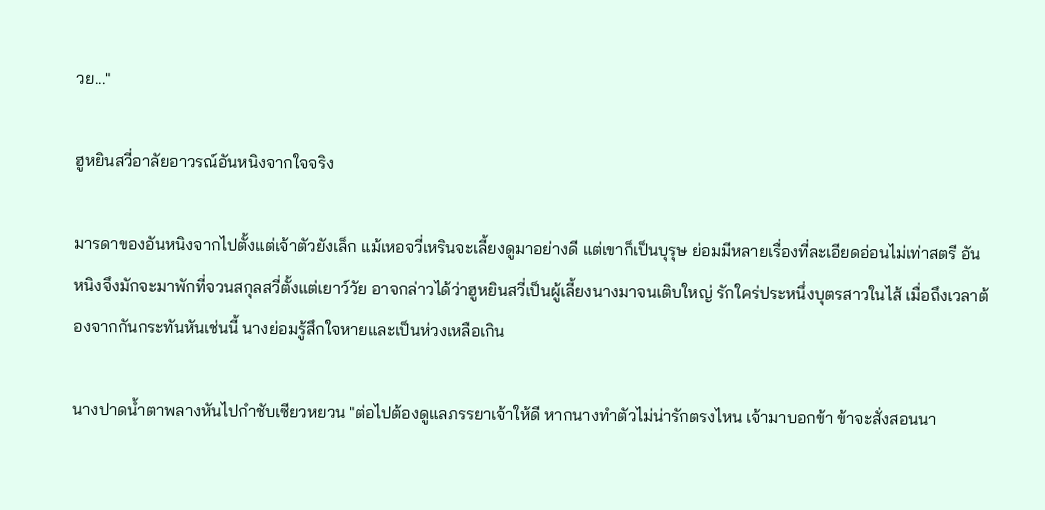วย..."

ฮูหยินสวี่อาลัยอาวรณ์อันหนิงจากใจจริง

มารดาของอันหนิงจากไปตั้งแต่เจ้าตัวยังเล็ก แม้เหอจวี่เหรินจะเลี้ยงดูมาอย่างดี แต่เขาก็เป็นบุรุษ ย่อมมีหลายเรื่องที่ละเอียดอ่อนไม่เท่าสตรี อันหนิงจึงมักจะมาพักที่จวนสกุลสวี่ตั้งแต่เยาว์วัย อาจกล่าวได้ว่าฮูหยินสวี่เป็นผู้เลี้ยงนางมาจนเติบใหญ่ รักใคร่ประหนึ่งบุตรสาวในไส้ เมื่อถึงเวลาต้องจากกันกระทันหันเช่นนี้ นางย่อมรู้สึกใจหายและเป็นห่วงเหลือเกิน

นางปาดน้ำตาพลางหันไปกำชับเซียวหยวน "ต่อไปต้องดูแลภรรยาเจ้าให้ดี หากนางทำตัวไม่น่ารักตรงไหน เจ้ามาบอกข้า ข้าจะสั่งสอนนา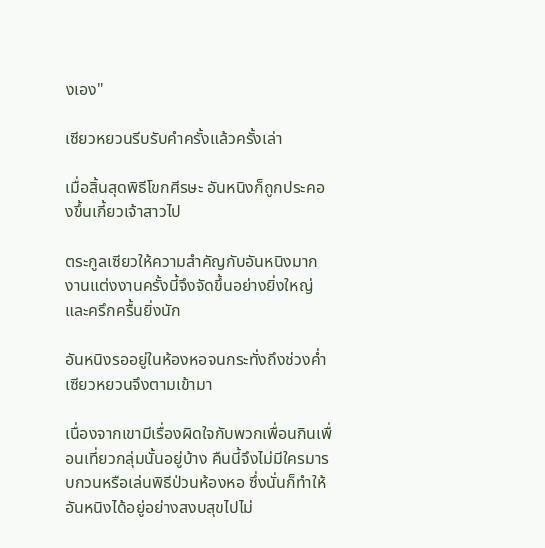งเอง"

เซียวหยวนรีบรับคำครั้งแล้วครั้งเล่า

เมื่อสิ้นสุดพิธีโขกศีรษะ อันหนิงก็ถูกประคองขึ้นเกี้ยวเจ้าสาวไป

ตระกูลเซียวให้ความสำคัญกับอันหนิงมาก งานแต่งงานครั้งนี้จึงจัดขึ้นอย่างยิ่งใหญ่และครึกครื้นยิ่งนัก

อันหนิงรออยู่ในห้องหอจนกระทั่งถึงช่วงค่ำ เซียวหยวนจึงตามเข้ามา

เนื่องจากเขามีเรื่องผิดใจกับพวกเพื่อนกินเพื่อนเที่ยวกลุ่มนั้นอยู่บ้าง คืนนี้จึงไม่มีใครมารบกวนหรือเล่นพิธีป่วนห้องหอ ซึ่งนั่นก็ทำให้อันหนิงได้อยู่อย่างสงบสุขไปไม่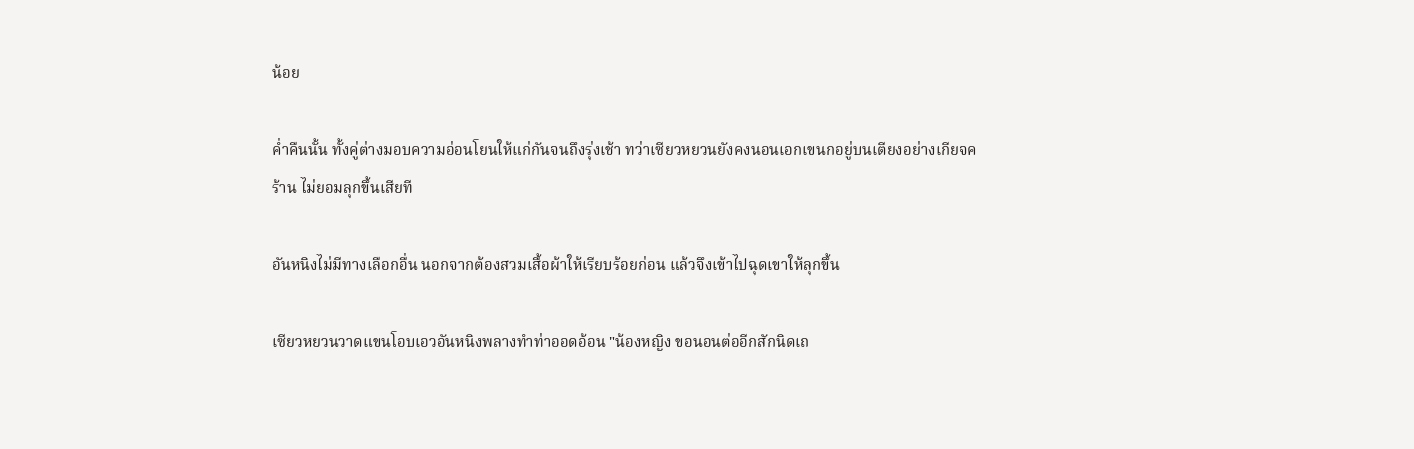น้อย

ค่ำคืนนั้น ทั้งคู่ต่างมอบความอ่อนโยนให้แก่กันจนถึงรุ่งเช้า ทว่าเซียวหยวนยังคงนอนเอกเขนกอยู่บนเตียงอย่างเกียจคร้าน ไม่ยอมลุกขึ้นเสียที

อันหนิงไม่มีทางเลือกอื่น นอกจากต้องสวมเสื้อผ้าให้เรียบร้อยก่อน แล้วจึงเข้าไปฉุดเขาให้ลุกขึ้น

เซียวหยวนวาดแขนโอบเอวอันหนิงพลางทำท่าออดอ้อน "น้องหญิง ขอนอนต่ออีกสักนิดเถ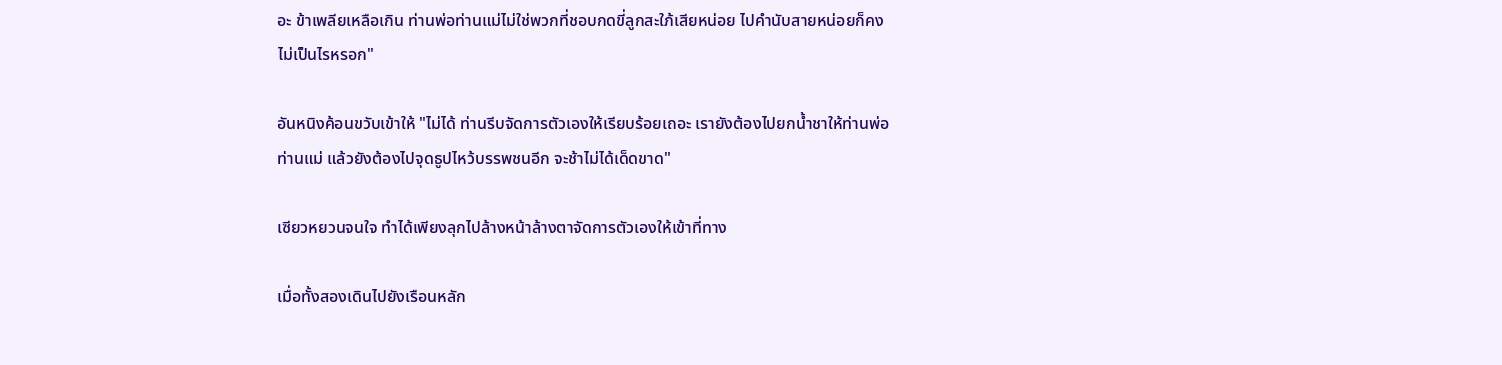อะ ข้าเพลียเหลือเกิน ท่านพ่อท่านแม่ไม่ใช่พวกที่ชอบกดขี่ลูกสะใภ้เสียหน่อย ไปคำนับสายหน่อยก็คงไม่เป็นไรหรอก"

อันหนิงค้อนขวับเข้าให้ "ไม่ได้ ท่านรีบจัดการตัวเองให้เรียบร้อยเถอะ เรายังต้องไปยกน้ำชาให้ท่านพ่อท่านแม่ แล้วยังต้องไปจุดธูปไหว้บรรพชนอีก จะช้าไม่ได้เด็ดขาด"

เซียวหยวนจนใจ ทำได้เพียงลุกไปล้างหน้าล้างตาจัดการตัวเองให้เข้าที่ทาง

เมื่อทั้งสองเดินไปยังเรือนหลัก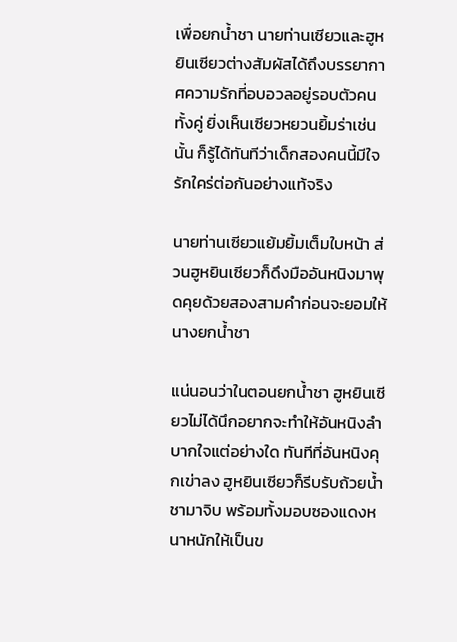เพื่อยกน้ำชา นายท่านเซียวและฮูหยินเซียวต่างสัมผัสได้ถึงบรรยากาศความรักที่อบอวลอยู่รอบตัวคนทั้งคู่ ยิ่งเห็นเซียวหยวนยิ้มร่าเช่นนั้น ก็รู้ได้ทันทีว่าเด็กสองคนนี้มีใจรักใคร่ต่อกันอย่างแท้จริง

นายท่านเซียวแย้มยิ้มเต็มใบหน้า ส่วนฮูหยินเซียวก็ดึงมืออันหนิงมาพุดคุยด้วยสองสามคำก่อนจะยอมให้นางยกน้ำชา

แน่นอนว่าในตอนยกน้ำชา ฮูหยินเซียวไม่ได้นึกอยากจะทำให้อันหนิงลำบากใจแต่อย่างใด ทันทีที่อันหนิงคุกเข่าลง ฮูหยินเซียวก็รีบรับถ้วยน้ำชามาจิบ พร้อมทั้งมอบซองแดงหนาหนักให้เป็นข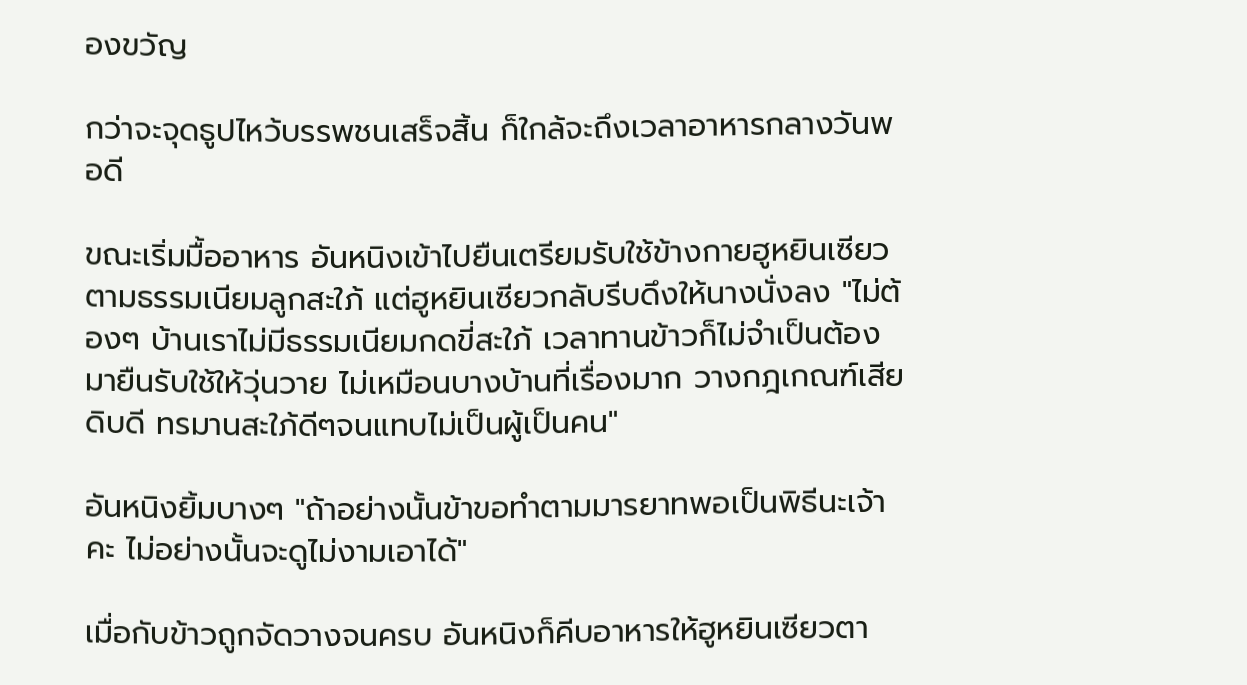องขวัญ

กว่าจะจุดธูปไหว้บรรพชนเสร็จสิ้น ก็ใกล้จะถึงเวลาอาหารกลางวันพอดี

ขณะเริ่มมื้ออาหาร อันหนิงเข้าไปยืนเตรียมรับใช้ข้างกายฮูหยินเซียวตามธรรมเนียมลูกสะใภ้ แต่ฮูหยินเซียวกลับรีบดึงให้นางนั่งลง "ไม่ต้องๆ บ้านเราไม่มีธรรมเนียมกดขี่สะใภ้ เวลาทานข้าวก็ไม่จำเป็นต้องมายืนรับใช้ให้วุ่นวาย ไม่เหมือนบางบ้านที่เรื่องมาก วางกฎเกณฑ์เสียดิบดี ทรมานสะใภ้ดีๆจนแทบไม่เป็นผู้เป็นคน"

อันหนิงยิ้มบางๆ "ถ้าอย่างนั้นข้าขอทำตามมารยาทพอเป็นพิธีนะเจ้าคะ ไม่อย่างนั้นจะดูไม่งามเอาได้"

เมื่อกับข้าวถูกจัดวางจนครบ อันหนิงก็คีบอาหารให้ฮูหยินเซียวตา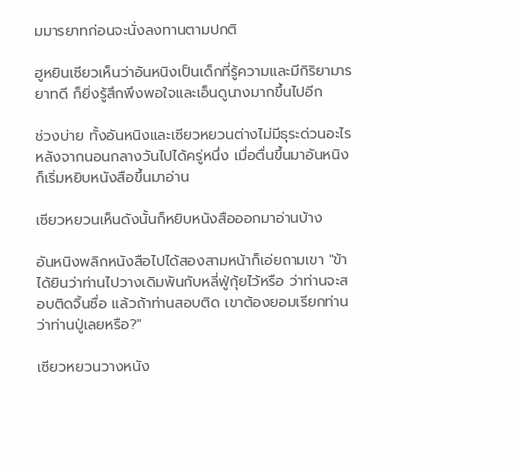มมารยาทก่อนจะนั่งลงทานตามปกติ

ฮูหยินเซียวเห็นว่าอันหนิงเป็นเด็กที่รู้ความและมีกิริยามารยาทดี ก็ยิ่งรู้สึกพึงพอใจและเอ็นดูนางมากขึ้นไปอีก

ช่วงบ่าย ทั้งอันหนิงและเซียวหยวนต่างไม่มีธุระด่วนอะไร หลังจากนอนกลางวันไปได้ครู่หนึ่ง เมื่อตื่นขึ้นมาอันหนิงก็เริ่มหยิบหนังสือขึ้นมาอ่าน

เซียวหยวนเห็นดังนั้นก็หยิบหนังสือออกมาอ่านบ้าง

อันหนิงพลิกหนังสือไปได้สองสามหน้าก็เอ่ยถามเขา "ข้าได้ยินว่าท่านไปวางเดิมพันกับหลี่ฟู่กุ้ยไว้หรือ ว่าท่านจะสอบติดจิ้นซื่อ แล้วถ้าท่านสอบติด เขาต้องยอมเรียกท่านว่าท่านปู่เลยหรือ?"

เซียวหยวนวางหนัง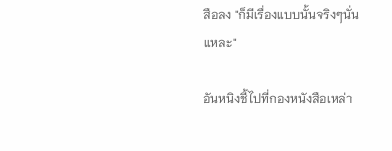สือลง "ก็มีเรื่องแบบนั้นจริงๆนั่นแหละ"

อันหนิงชี้ไปที่กองหนังสือเหล่า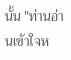นั้น "ท่านอ่านเข้าใจห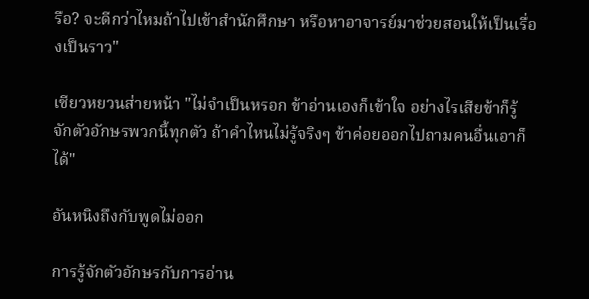รือ? จะดีกว่าไหมถ้าไปเข้าสำนักศึกษา หรือหาอาจารย์มาช่วยสอนให้เป็นเรื่องเป็นราว"

เซียวหยวนส่ายหน้า "ไม่จำเป็นหรอก ข้าอ่านเองก็เข้าใจ อย่างไรเสียข้าก็รู้จักตัวอักษรพวกนี้ทุกตัว ถ้าคำไหนไม่รู้จริงๆ ข้าค่อยออกไปถามคนอื่นเอาก็ได้"

อันหนิงถึงกับพูดไม่ออก

การรู้จักตัวอักษรกับการอ่าน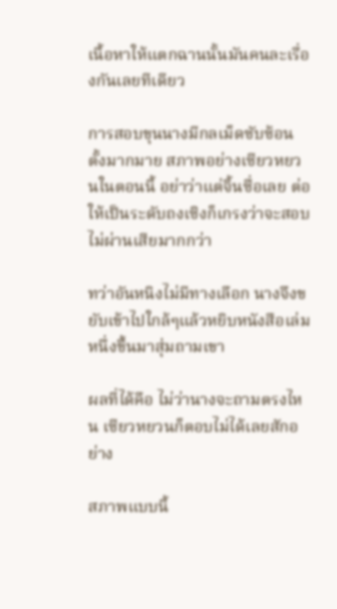เนื้อหาให้แตกฉานนั้นมันคนละเรื่องกันเลยทีเดียว

การสอบขุนนางมีกลเม็ดซับซ้อนตั้งมากมาย สภาพอย่างเซียวหยวนในตอนนี้ อย่าว่าแต่จิ้นซื่อเลย ต่อให้เป็นระดับถงเซิงก็เกรงว่าจะสอบไม่ผ่านเสียมากกว่า

ทว่าอันหนิงไม่มีทางเลือก นางจึงขยับเข้าไปใกล้ๆแล้วหยิบหนังสือเล่มหนึ่งขึ้นมาสุ่มถามเขา

ผลที่ได้คือ ไม่ว่านางจะถามตรงไหน เซียวหยวนก็ตอบไม่ได้เลยสักอย่าง

สภาพแบบนี้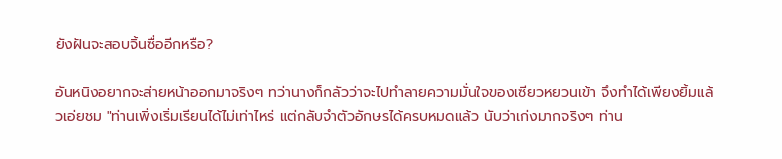ยังฝันจะสอบจิ้นซื่ออีกหรือ?

อันหนิงอยากจะส่ายหน้าออกมาจริงๆ ทว่านางก็กลัวว่าจะไปทำลายความมั่นใจของเซียวหยวนเข้า จึงทำได้เพียงยิ้มแล้วเอ่ยชม "ท่านเพิ่งเริ่มเรียนได้ไม่เท่าไหร่ แต่กลับจำตัวอักษรได้ครบหมดแล้ว นับว่าเก่งมากจริงๆ ท่าน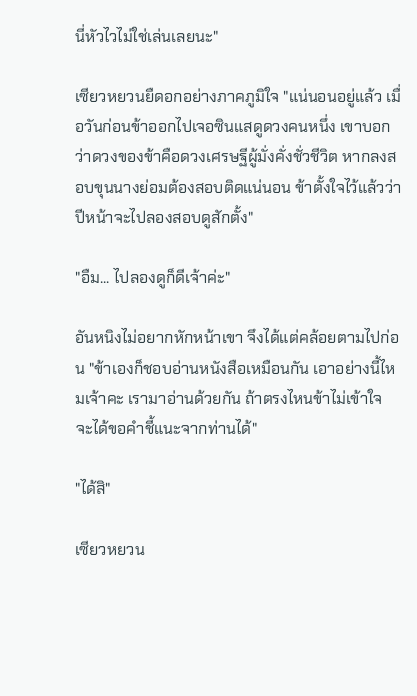นี่หัวไวไม่ใช่เล่นเลยนะ"

เซียวหยวนยืดอกอย่างภาคภูมิใจ "แน่นอนอยู่แล้ว เมื่อวันก่อนข้าออกไปเจอซินแสดูดวงคนหนึ่ง เขาบอกว่าดวงของข้าคือดวงเศรษฐีผู้มั่งคั่งชั่วชีวิต หากลงสอบขุนนางย่อมต้องสอบติดแน่นอน ข้าตั้งใจไว้แล้วว่าปีหน้าจะไปลองสอบดูสักตั้ง"

"อืม... ไปลองดูก็ดีเจ้าค่ะ"

อันหนิงไม่อยากหักหน้าเขา จึงได้แต่คล้อยตามไปก่อน "ข้าเองก็ชอบอ่านหนังสือเหมือนกัน เอาอย่างนี้ไหมเจ้าคะ เรามาอ่านด้วยกัน ถ้าตรงไหนข้าไม่เข้าใจ จะได้ขอคำชี้แนะจากท่านได้"

"ได้สิ"

เซียวหยวน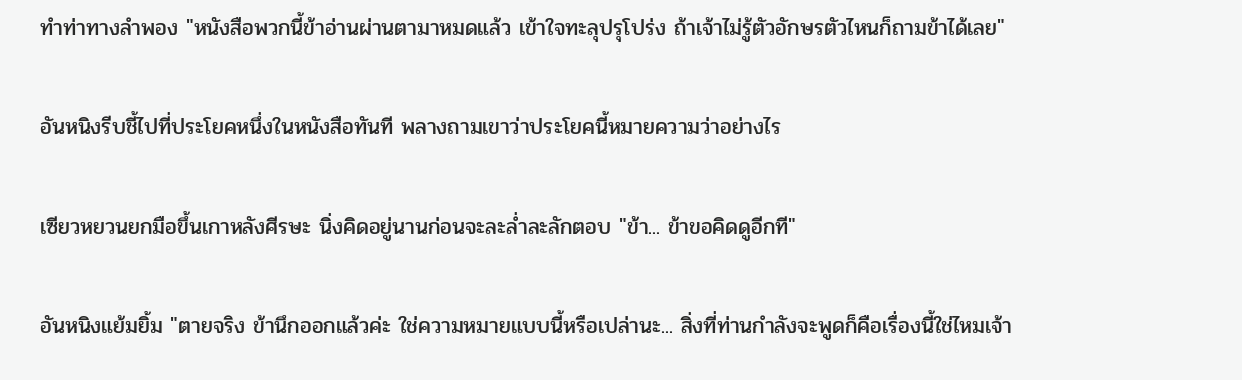ทำท่าทางลำพอง "หนังสือพวกนี้ข้าอ่านผ่านตามาหมดแล้ว เข้าใจทะลุปรุโปร่ง ถ้าเจ้าไม่รู้ตัวอักษรตัวไหนก็ถามข้าได้เลย"

อันหนิงรีบชี้ไปที่ประโยคหนึ่งในหนังสือทันที พลางถามเขาว่าประโยคนี้หมายความว่าอย่างไร

เซียวหยวนยกมือขึ้นเกาหลังศีรษะ นิ่งคิดอยู่นานก่อนจะละล่ำละลักตอบ "ข้า... ข้าขอคิดดูอีกที"

อันหนิงแย้มยิ้ม "ตายจริง ข้านึกออกแล้วค่ะ ใช่ความหมายแบบนี้หรือเปล่านะ... สิ่งที่ท่านกำลังจะพูดก็คือเรื่องนี้ใช่ไหมเจ้า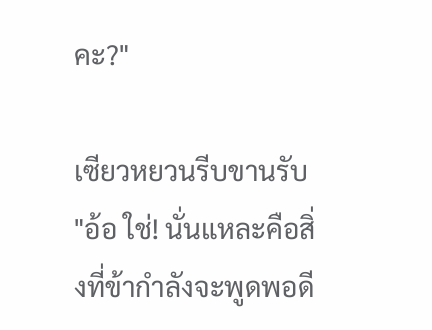คะ?"

เซียวหยวนรีบขานรับ "อ้อ ใช่! นั่นแหละคือสิ่งที่ข้ากำลังจะพูดพอดี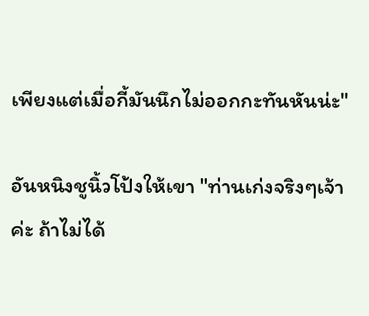เพียงแต่เมื่อกี้มันนึกไม่ออกกะทันหันน่ะ"

อันหนิงชูนิ้วโป้งให้เขา "ท่านเก่งจริงๆเจ้าค่ะ ถ้าไม่ได้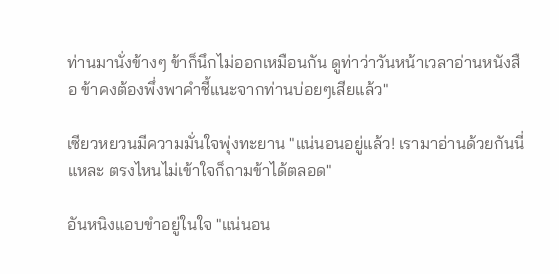ท่านมานั่งข้างๆ ข้าก็นึกไม่ออกเหมือนกัน ดูท่าว่าวันหน้าเวลาอ่านหนังสือ ข้าคงต้องพึ่งพาคำชี้แนะจากท่านบ่อยๆเสียแล้ว"

เซียวหยวนมีความมั่นใจพุ่งทะยาน "แน่นอนอยู่แล้ว! เรามาอ่านด้วยกันนี่แหละ ตรงไหนไม่เข้าใจก็ถามข้าได้ตลอด"

อันหนิงแอบขำอยู่ในใจ "แน่นอน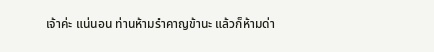เจ้าค่ะ แน่นอน ท่านห้ามรำคาญข้านะ แล้วก็ห้ามด่า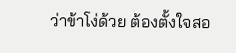ว่าข้าโง่ด้วย ต้องตั้งใจสอ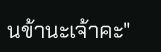นข้านะเจ้าคะ"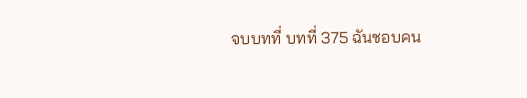จบบทที่ บทที่ 375 ฉันชอบคน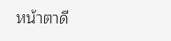หน้าตาดี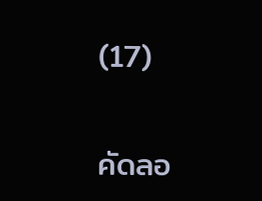(17)

คัดลอ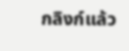กลิงก์แล้ว